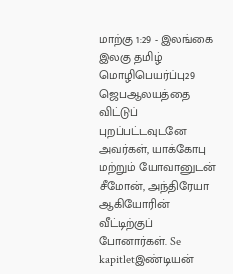மாற்கு 1:29 - இலங்கை இலகு தமிழ் மொழிபெயர்ப்பு29 ஜெபஆலயத்தை விட்டுப் புறப்பட்டவுடனே அவர்கள், யாக்கோபு மற்றும் யோவானுடன் சீமோன், அந்திரேயா ஆகியோரின் வீட்டிற்குப் போனார்கள். Se kapitletஇண்டியன்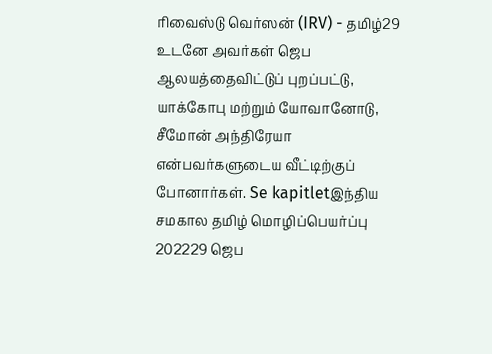ரிவைஸ்டு வெர்ஸன் (IRV) - தமிழ்29 உடனே அவர்கள் ஜெப ஆலயத்தைவிட்டுப் புறப்பட்டு, யாக்கோபு மற்றும் யோவானோடு, சீமோன் அந்திரேயா என்பவர்களுடைய வீட்டிற்குப் போனார்கள். Se kapitletஇந்திய சமகால தமிழ் மொழிப்பெயர்ப்பு 202229 ஜெப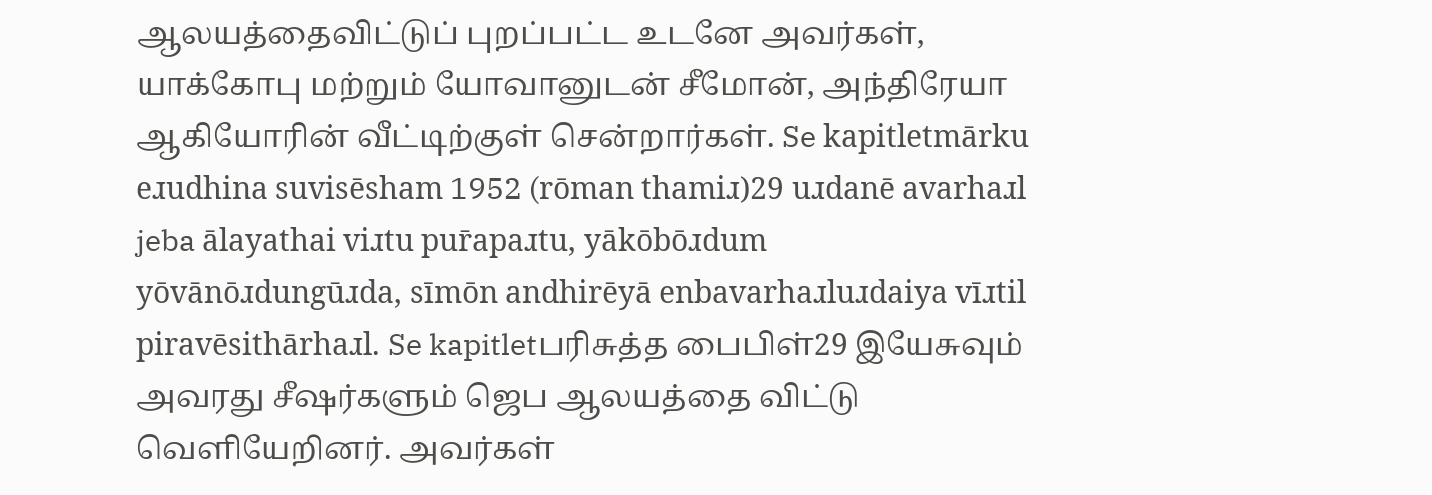ஆலயத்தைவிட்டுப் புறப்பட்ட உடனே அவர்கள், யாக்கோபு மற்றும் யோவானுடன் சீமோன், அந்திரேயா ஆகியோரின் வீட்டிற்குள் சென்றார்கள். Se kapitletmārku eɹudhina suvisēsham 1952 (rōman thamiɹ)29 uɹdanē avarhaɹl jeba ālayathai viɹtu pur̄apaɹtu, yākōbōɹdum yōvānōɹdungūɹda, sīmōn andhirēyā enbavarhaɹluɹdaiya vīɹtil piravēsithārhaɹl. Se kapitletபரிசுத்த பைபிள்29 இயேசுவும் அவரது சீஷர்களும் ஜெப ஆலயத்தை விட்டு வெளியேறினர். அவர்கள்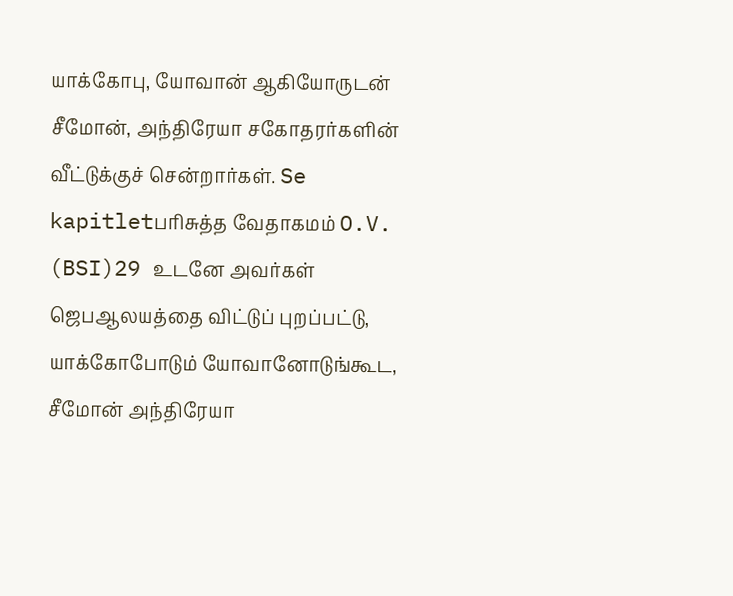யாக்கோபு, யோவான் ஆகியோருடன் சீமோன், அந்திரேயா சகோதரர்களின் வீட்டுக்குச் சென்றார்கள். Se kapitletபரிசுத்த வேதாகமம் O.V. (BSI)29 உடனே அவர்கள் ஜெபஆலயத்தை விட்டுப் புறப்பட்டு, யாக்கோபோடும் யோவானோடுங்கூட, சீமோன் அந்திரேயா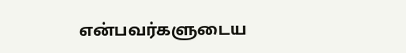என்பவர்களுடைய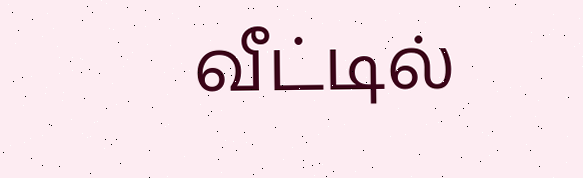வீட்டில்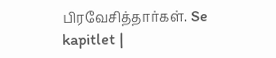பிரவேசித்தார்கள். Se kapitlet |